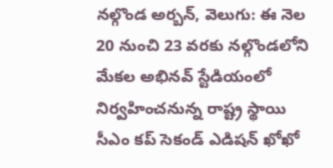నల్గొండ అర్బన్, వెలుగు: ఈ నెల 20 నుంచి 23 వరకు నల్గొండలోని మేకల అభినవ్ స్టేడియంలో నిర్వహించనున్న రాష్ట్ర స్థాయి సీఎం కప్ సెకండ్ ఎడిషన్ ఖోఖో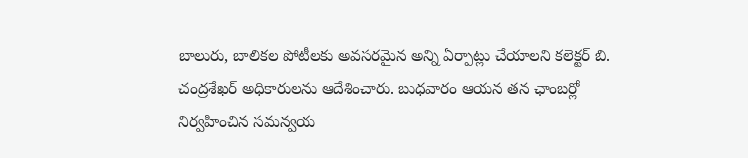బాలురు, బాలికల పోటీలకు అవసరమైన అన్ని ఏర్పాట్లు చేయాలని కలెక్టర్ బి. చంద్రశేఖర్ అధికారులను ఆదేశించారు. బుధవారం ఆయన తన ఛాంబర్లో నిర్వహించిన సమన్వయ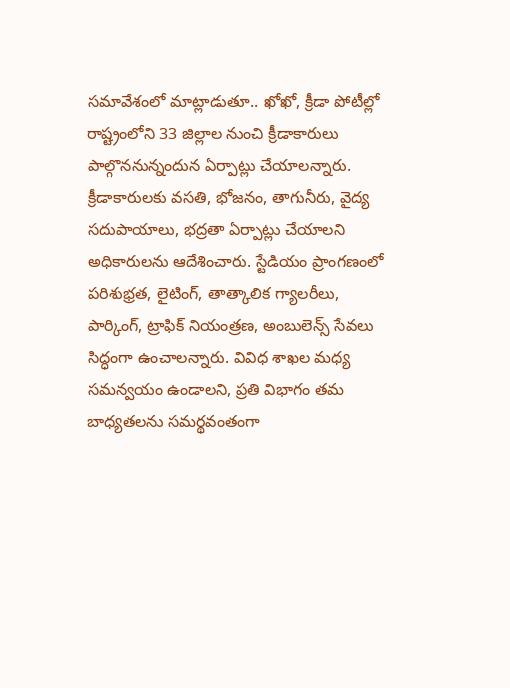సమావేశంలో మాట్లాడుతూ.. ఖోఖో, క్రీడా పోటీల్లో రాష్ట్రంలోని 33 జిల్లాల నుంచి క్రీడాకారులు పాల్గొననున్నందున ఏర్పాట్లు చేయాలన్నారు.
క్రీడాకారులకు వసతి, భోజనం, తాగునీరు, వైద్య సదుపాయాలు, భద్రతా ఏర్పాట్లు చేయాలని అధికారులను ఆదేశించారు. స్టేడియం ప్రాంగణంలో పరిశుభ్రత, లైటింగ్, తాత్కాలిక గ్యాలరీలు, పార్కింగ్, ట్రాఫిక్ నియంత్రణ, అంబులెన్స్ సేవలు సిద్ధంగా ఉంచాలన్నారు. వివిధ శాఖల మధ్య సమన్వయం ఉండాలని, ప్రతి విభాగం తమ బాధ్యతలను సమర్థవంతంగా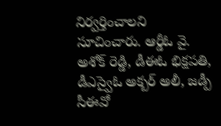నిర్వర్తించాలని సూచించారు. ఆర్డీఓ వై. అశోక్ రెడ్డి, డీఈఓ భిక్షపతి, డీఎస్వైఓ అక్బర్ అలీ, జడ్పీ సీఈవో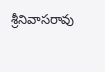శ్రీనివాసరావు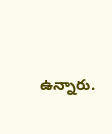ఉన్నారు.